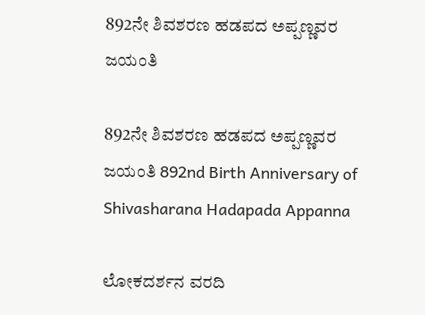892ನೇ ಶಿವಶರಣ ಹಡಪದ ಅಪ್ಪಣ್ಣವರ ಜಯಂತಿ

892ನೇ ಶಿವಶರಣ ಹಡಪದ ಅಪ್ಪಣ್ಣವರ ಜಯಂತಿ 892nd Birth Anniversary of Shivasharana Hadapada Appanna

ಲೋಕದರ್ಶನ ವರದಿ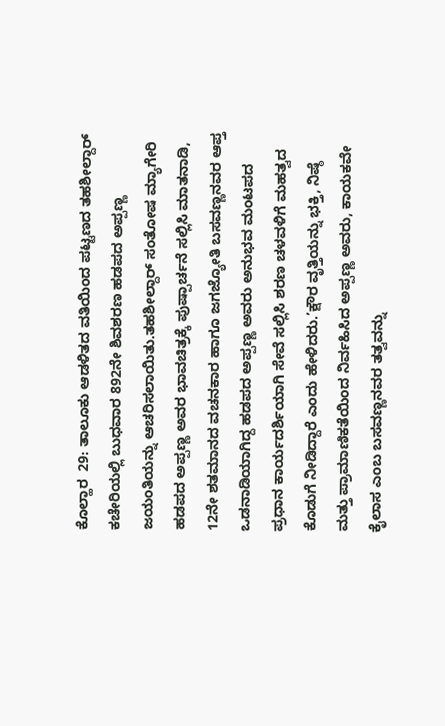ಕೊಲ್ಹಾರ  29: ತಾಲೂಕು ಆಡಳಿತದ ವತಿಯಿಂದ ಪಟ್ಟಣದ ತಹಶೀಲ್ದಾರ್ ಕಚೇರಿಯಲ್ಲಿ ಬುಧವಾರ 892ನೇ ಶಿವಶರಣ ಹಡಪದ ಅಪ್ಪಣ್ಣ ಜಯಂತಿಯನ್ನು ಆಚರಿಸಲಾಯಿತು.ತಹಶೀಲ್ದಾರ್ ಸಂತೋಷ ಮ್ಯಾಗೇರಿ ಹಡಪದ ಅಪ್ಪಣ್ಣ ಅವರ ಭಾವಚಿತ್ರಕ್ಕೆ ಪುಷ್ಪಾರ್ಚನೆ ಸಲ್ಲಿಸಿ ಮಾತನಾಡಿ, 12ನೇ ಶತಮಾನದ ವಚನಕಾರ ಹಾಗೂ ಜಗಜ್ಯೋತಿ ಬಸವಣ್ಣನವರ ಆಪ್ತ ಒಡನಾಡಿಯಾಗಿದ್ದ ಹಡಪದ ಅಪ್ಪಣ್ಣ ಅವರು ಅನುಭವ ಮಂಟಪದ ಪ್ರಧಾನ ಕಾರ್ಯದರ್ಶಿಯಾಗಿ ಸೇವೆ ಸಲ್ಲಿಸಿ ಶರಣ ಚಳವಳಿಗೆ ಮಹತ್ವದ ಕೊಡುಗೆ ನೀಡಿದ್ದಾರೆ ಎಂದು ಹೇಳಿದರು.’ಕ್ಷೌರ ವೃತ್ತಿಯನ್ನು ಭಕ್ತಿ, ನಿಷ್ಠೆ ಮತ್ತು ಪ್ರಾಮಾಣಿಕತೆಯಿಂದ ನಿರ್ವಹಿಸಿದ ಅಪ್ಪಣ್ಣ ಅವರು, ಕಾಯಕವೇ ಕೈಲಾಸ ಎಂಬ ಬಸವಣ್ಣನವರ ತತ್ವವನ್ನು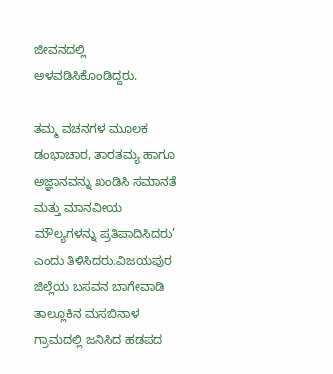ಜೀವನದಲ್ಲಿ ಅಳವಡಿಸಿಕೊಂಡಿದ್ದರು.

ತಮ್ಮ ವಚನಗಳ ಮೂಲಕ ಡಂಭಾಚಾರ, ತಾರತಮ್ಯ ಹಾಗೂ ಅಜ್ಞಾನವನ್ನು ಖಂಡಿಸಿ ಸಮಾನತೆ ಮತ್ತು ಮಾನವೀಯ ಮೌಲ್ಯಗಳನ್ನು ಪ್ರತಿಪಾದಿಸಿದರು’ ಎಂದು ತಿಳಿಸಿದರು.ವಿಜಯಪುರ ಜಿಲ್ಲೆಯ ಬಸವನ ಬಾಗೇವಾಡಿ ತಾಲ್ಲೂಕಿನ ಮಸಬಿನಾಳ ಗ್ರಾಮದಲ್ಲಿ ಜನಿಸಿದ ಹಡಪದ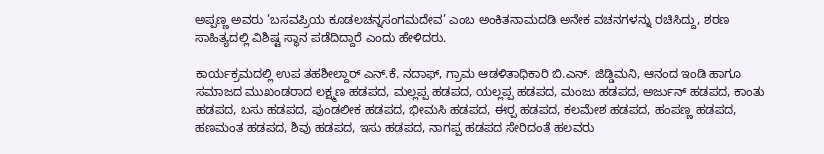ಅಪ್ಪಣ್ಣ ಅವರು ’ಬಸವಪ್ರಿಯ ಕೂಡಲಚನ್ನಸಂಗಮದೇವ’ ಎಂಬ ಅಂಕಿತನಾಮದಡಿ ಅನೇಕ ವಚನಗಳನ್ನು ರಚಿಸಿದ್ದು, ಶರಣ ಸಾಹಿತ್ಯದಲ್ಲಿ ವಿಶಿಷ್ಟ ಸ್ಥಾನ ಪಡೆದಿದ್ದಾರೆ ಎಂದು ಹೇಳಿದರು.

ಕಾರ್ಯಕ್ರಮದಲ್ಲಿ ಉಪ ತಹಶೀಲ್ದಾರ್ ಎನ್‌.ಕೆ. ನದಾಫ್, ಗ್ರಾಮ ಆಡಳಿತಾಧಿಕಾರಿ ಬಿ.ಎನ್‌. ಜಿಡ್ಡಿಮನಿ, ಆನಂದ ಇಂಡಿ ಹಾಗೂ ಸಮಾಜದ ಮುಖಂಡರಾದ ಲಕ್ಷ್ಮಣ ಹಡಪದ, ಮಲ್ಲಪ್ಪ ಹಡಪದ, ಯಲ್ಲಪ್ಪ ಹಡಪದ, ಮಂಜು ಹಡಪದ, ಅರ್ಜುನ್ ಹಡಪದ, ಕಾಂತು ಹಡಪದ, ಬಸು ಹಡಪದ, ಪುಂಡಲೀಕ ಹಡಪದ, ಭೀಮಸಿ ಹಡಪದ, ಈರ‍್ಪ ಹಡಪದ, ಕಲಮೇಶ ಹಡಪದ, ಹಂಪಣ್ಣ ಹಡಪದ, ಹಣಮಂತ ಹಡಪದ, ಶಿವು ಹಡಪದ, ಇಸು ಹಡಪದ, ನಾಗಪ್ಪ ಹಡಪದ ಸೇರಿದಂತೆ ಹಲವರು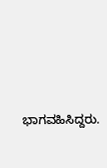ಭಾಗವಹಿಸಿದ್ದರು.